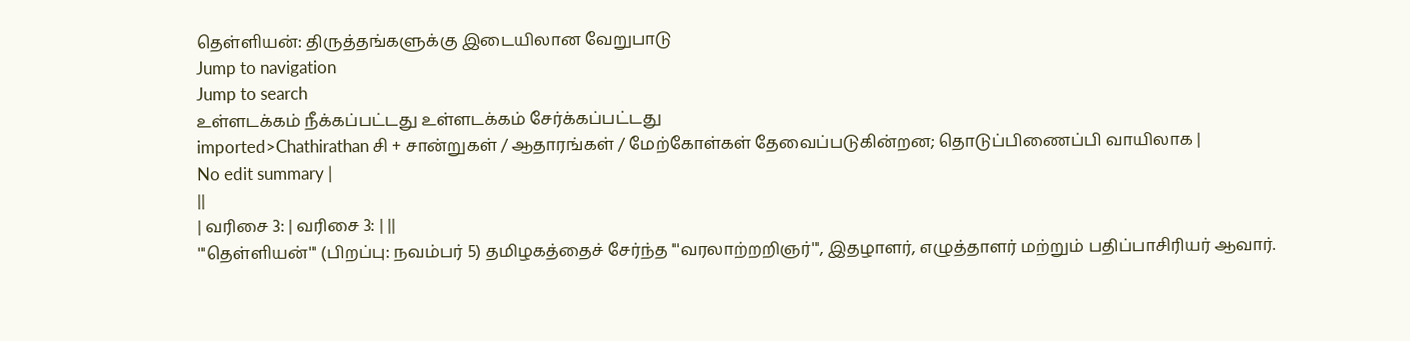தெள்ளியன்: திருத்தங்களுக்கு இடையிலான வேறுபாடு
Jump to navigation
Jump to search
உள்ளடக்கம் நீக்கப்பட்டது உள்ளடக்கம் சேர்க்கப்பட்டது
imported>Chathirathan சி + சான்றுகள் / ஆதாரங்கள் / மேற்கோள்கள் தேவைப்படுகின்றன; தொடுப்பிணைப்பி வாயிலாக |
No edit summary |
||
| வரிசை 3: | வரிசை 3: | ||
'''தெள்ளியன்''' (பிறப்பு: நவம்பர் 5) தமிழகத்தைச் சேர்ந்த '''வரலாற்றறிஞர்''', இதழாளர், எழுத்தாளர் மற்றும் பதிப்பாசிரியர் ஆவார்.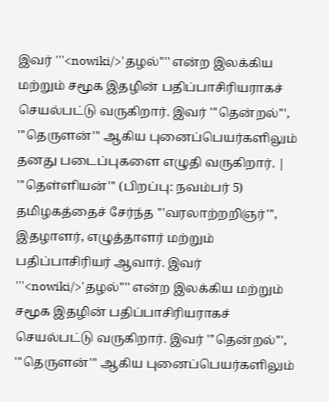இவர் '''<nowiki/>'தழல்'''' என்ற இலக்கிய மற்றும் சமூக இதழின் பதிப்பாசிரியராகச் செயல்பட்டு வருகிறார். இவர் '''தென்றல்''', '''தெருளன்''' ஆகிய புனைப்பெயர்களிலும் தனது படைப்புகளை எழுதி வருகிறார். |
'''தெள்ளியன்''' (பிறப்பு: நவம்பர் 5) தமிழகத்தைச் சேர்ந்த '''வரலாற்றறிஞர்''', இதழாளர், எழுத்தாளர் மற்றும் பதிப்பாசிரியர் ஆவார். இவர் '''<nowiki/>'தழல்'''' என்ற இலக்கிய மற்றும் சமூக இதழின் பதிப்பாசிரியராகச் செயல்பட்டு வருகிறார். இவர் '''தென்றல்''', '''தெருளன்''' ஆகிய புனைப்பெயர்களிலும்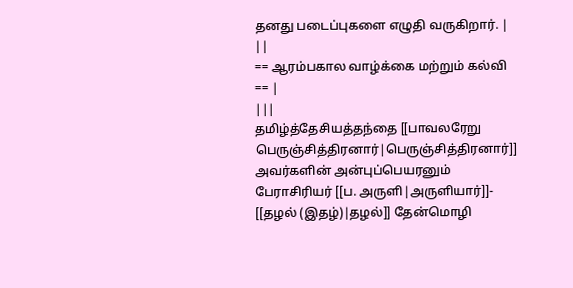தனது படைப்புகளை எழுதி வருகிறார். |
||
== ஆரம்பகால வாழ்க்கை மற்றும் கல்வி == |
|||
தமிழ்த்தேசியத்தந்தை [[பாவலரேறு பெருஞ்சித்திரனார்|பெருஞ்சித்திரனார்]] அவர்களின் அன்புப்பெயரனும் பேராசிரியர் [[ப. அருளி|அருளியார்]]- [[தழல் (இதழ்)|தழல்]] தேன்மொழி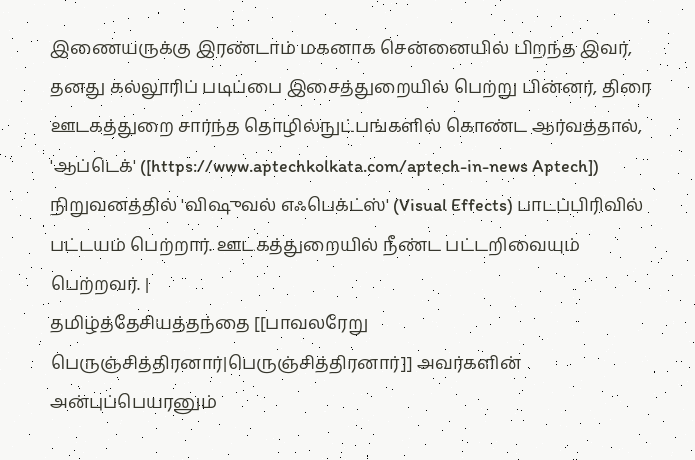இணையருக்கு இரண்டாம் மகனாக சென்னையில் பிறந்த இவர், தனது கல்லூரிப் படிப்பை இசைத்துறையில் பெற்று பின்னர், திரை ஊடகத்துறை சார்ந்த தொழில்நுட்பங்களில் கொண்ட ஆர்வத்தால், 'ஆப்டெக்' ([https://www.aptechkolkata.com/aptech-in-news Aptech]) நிறுவனத்தில் 'விஷுவல் எஃபெக்ட்ஸ்' (Visual Effects) பாடப்பிரிவில் பட்டயம் பெற்றார். ஊடகத்துறையில் நீண்ட பட்டறிவையும் பெற்றவர். |
தமிழ்த்தேசியத்தந்தை [[பாவலரேறு பெருஞ்சித்திரனார்|பெருஞ்சித்திரனார்]] அவர்களின் அன்புப்பெயரனும்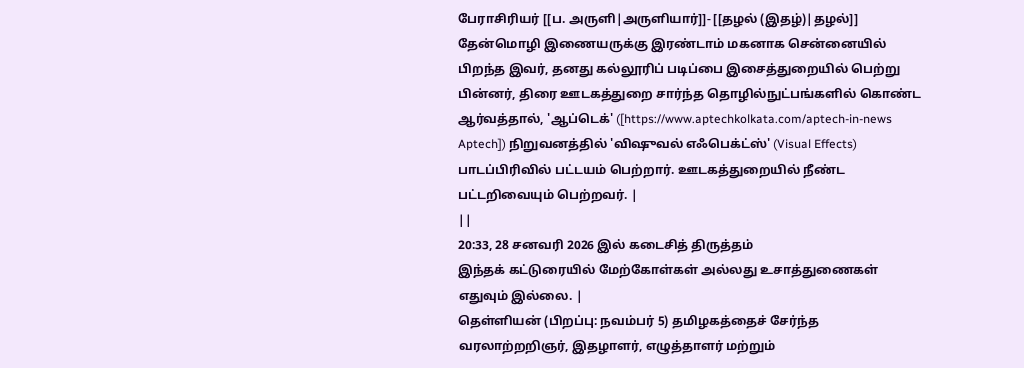பேராசிரியர் [[ப. அருளி|அருளியார்]]- [[தழல் (இதழ்)|தழல்]] தேன்மொழி இணையருக்கு இரண்டாம் மகனாக சென்னையில் பிறந்த இவர், தனது கல்லூரிப் படிப்பை இசைத்துறையில் பெற்று பின்னர், திரை ஊடகத்துறை சார்ந்த தொழில்நுட்பங்களில் கொண்ட ஆர்வத்தால், 'ஆப்டெக்' ([https://www.aptechkolkata.com/aptech-in-news Aptech]) நிறுவனத்தில் 'விஷுவல் எஃபெக்ட்ஸ்' (Visual Effects) பாடப்பிரிவில் பட்டயம் பெற்றார். ஊடகத்துறையில் நீண்ட பட்டறிவையும் பெற்றவர். |
||
20:33, 28 சனவரி 2026 இல் கடைசித் திருத்தம்
இந்தக் கட்டுரையில் மேற்கோள்கள் அல்லது உசாத்துணைகள் எதுவும் இல்லை. |
தெள்ளியன் (பிறப்பு: நவம்பர் 5) தமிழகத்தைச் சேர்ந்த வரலாற்றறிஞர், இதழாளர், எழுத்தாளர் மற்றும்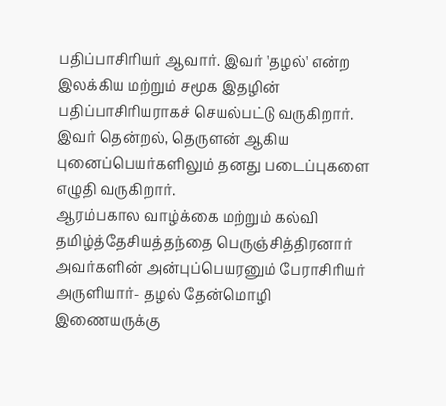பதிப்பாசிரியர் ஆவார். இவர் 'தழல்' என்ற இலக்கிய மற்றும் சமூக இதழின் பதிப்பாசிரியராகச் செயல்பட்டு வருகிறார். இவர் தென்றல், தெருளன் ஆகிய புனைப்பெயர்களிலும் தனது படைப்புகளை எழுதி வருகிறார்.
ஆரம்பகால வாழ்க்கை மற்றும் கல்வி
தமிழ்த்தேசியத்தந்தை பெருஞ்சித்திரனார் அவர்களின் அன்புப்பெயரனும் பேராசிரியர் அருளியார்- தழல் தேன்மொழி இணையருக்கு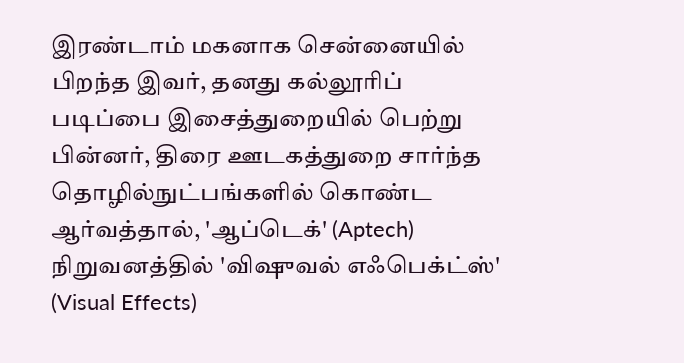இரண்டாம் மகனாக சென்னையில் பிறந்த இவர், தனது கல்லூரிப் படிப்பை இசைத்துறையில் பெற்று பின்னர், திரை ஊடகத்துறை சார்ந்த தொழில்நுட்பங்களில் கொண்ட ஆர்வத்தால், 'ஆப்டெக்' (Aptech) நிறுவனத்தில் 'விஷுவல் எஃபெக்ட்ஸ்' (Visual Effects)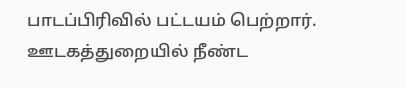பாடப்பிரிவில் பட்டயம் பெற்றார். ஊடகத்துறையில் நீண்ட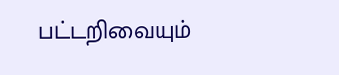பட்டறிவையும்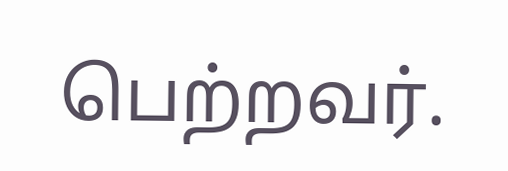பெற்றவர்.